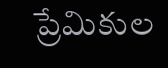ప్రేమికుల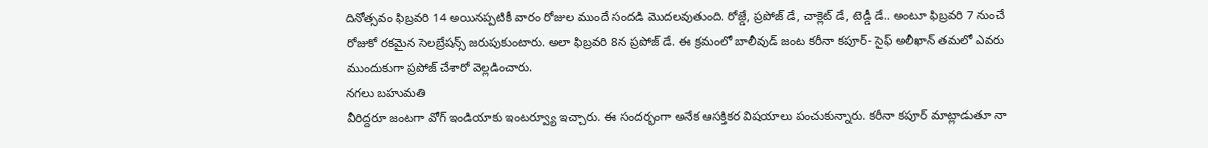దినోత్సవం ఫిబ్రవరి 14 అయినప్పటికీ వారం రోజుల ముందే సందడి మొదలవుతుంది. రోజ్డే, ప్రపోజ్ డే, చాక్లెట్ డే, టెడ్డీ డే.. అంటూ ఫిబ్రవరి 7 నుంచే రోజుకో రకమైన సెలబ్రేషన్స్ జరుపుకుంటారు. అలా ఫిబ్రవరి 8న ప్రపోజ్ డే. ఈ క్రమంలో బాలీవుడ్ జంట కరీనా కపూర్- సైఫ్ అలీఖాన్ తమలో ఎవరు ముందుకుగా ప్రపోజ్ చేశారో వెల్లడించారు.
నగలు బహుమతి
వీరిద్దరూ జంటగా వోగ్ ఇండియాకు ఇంటర్వ్యూ ఇచ్చారు. ఈ సందర్భంగా అనేక ఆసక్తికర విషయాలు పంచుకున్నారు. కరీనా కపూర్ మాట్లాడుతూ నా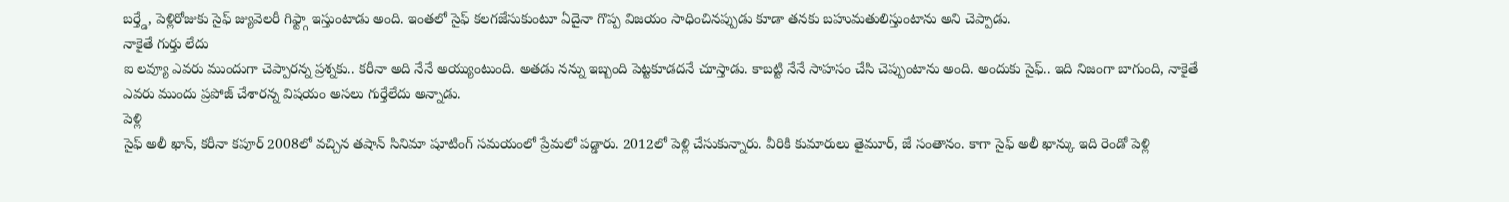బర్త్డే, పెళ్లిరోజుకు సైఫ్ జ్యువెలరీ గిఫ్ట్గా ఇస్తుంటాడు అంది. ఇంతలో సైఫ్ కలగజేసుకుంటూ ఏదైనా గొప్ప విజయం సాధించినప్పుడు కూడా తనకు బహుమతులిస్తుంటాను అని చెప్పాడు.
నాకైతే గుర్తు లేదు
ఐ లవ్యూ ఎవరు ముందుగా చెప్పారన్న ప్రశ్నకు.. కరీనా అది నేనే అయ్యుంటుంది. అతడు నన్ను ఇబ్బంది పెట్టకూడదనే చూస్తాడు. కాబట్టి నేనే సాహసం చేసి చెప్పుంటాను అంది. అందుకు సైఫ్.. ఇది నిజంగా బాగుంది, నాకైతే ఎవరు ముందు ప్రపోజ్ చేశారన్న విషయం అసలు గుర్తేలేదు అన్నాడు.
పెళ్లి
సైఫ్ అలీ ఖాన్, కరీనా కపూర్ 2008లో వచ్చిన తషాన్ సినిమా షూటింగ్ సమయంలో ప్రేమలో పడ్డారు. 2012లో పెళ్లి చేసుకున్నారు. వీరికి కుమారులు తైమూర్, జే సంతానం. కాగా సైఫ్ అలీ ఖాన్కు ఇది రెండో పెళ్లి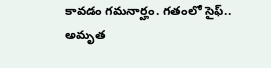కావడం గమనార్హం. గతంలో సైఫ్.. అమృత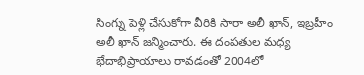సింగ్ను పెళ్లి చేసుకోగా వీరికి సారా అలీ ఖాన్, ఇబ్రహీం అలీ ఖాన్ జన్మించారు. ఈ దంపతుల మధ్య భేదాభిప్రాయాలు రావడంతో 2004లో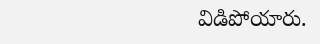విడిపోయారు.